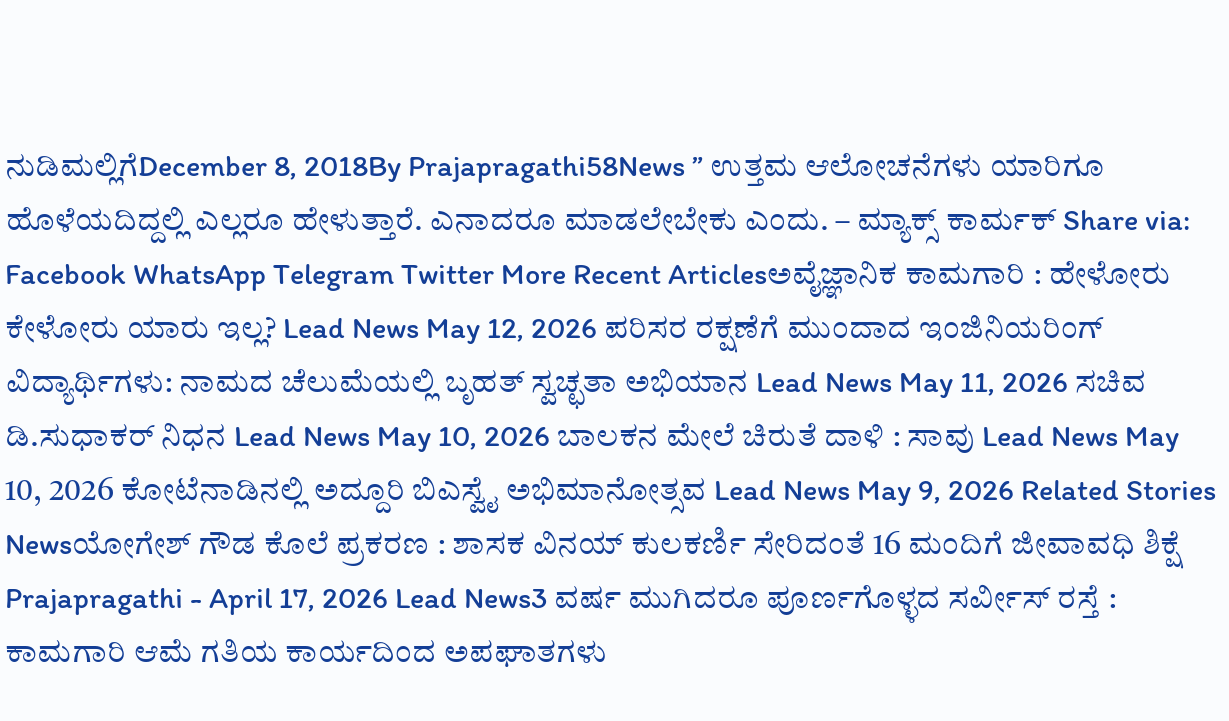ನುಡಿಮಲ್ಲಿಗೆDecember 8, 2018By Prajapragathi58News ” ಉತ್ತಮ ಆಲೋಚನೆಗಳು ಯಾರಿಗೂ ಹೊಳೆಯದಿದ್ದಲ್ಲಿ ಎಲ್ಲರೂ ಹೇಳುತ್ತಾರೆ. ಎನಾದರೂ ಮಾಡಲೇಬೇಕು ಎಂದು. – ಮ್ಯಾಕ್ಸ್ ಕಾರ್ಮಕ್ Share via: Facebook WhatsApp Telegram Twitter More Recent Articlesಅವೈಜ್ಞಾನಿಕ ಕಾಮಗಾರಿ : ಹೇಳೋರು ಕೇಳೋರು ಯಾರು ಇಲ್ಲ? Lead News May 12, 2026 ಪರಿಸರ ರಕ್ಷಣೆಗೆ ಮುಂದಾದ ಇಂಜಿನಿಯರಿಂಗ್ ವಿದ್ಯಾರ್ಥಿಗಳು: ನಾಮದ ಚೆಲುಮೆಯಲ್ಲಿ ಬೃಹತ್ ಸ್ವಚ್ಛತಾ ಅಭಿಯಾನ Lead News May 11, 2026 ಸಚಿವ ಡಿ.ಸುಧಾಕರ್ ನಿಧನ Lead News May 10, 2026 ಬಾಲಕನ ಮೇಲೆ ಚಿರುತೆ ದಾಳಿ : ಸಾವು Lead News May 10, 2026 ಕೋಟೆನಾಡಿನಲ್ಲಿ ಅದ್ದೂರಿ ಬಿಎಸ್ವೈ ಅಭಿಮಾನೋತ್ಸವ Lead News May 9, 2026 Related Stories Newsಯೋಗೇಶ್ ಗೌಡ ಕೊಲೆ ಪ್ರಕರಣ : ಶಾಸಕ ವಿನಯ್ ಕುಲಕರ್ಣಿ ಸೇರಿದಂತೆ 16 ಮಂದಿಗೆ ಜೀವಾವಧಿ ಶಿಕ್ಷೆ Prajapragathi - April 17, 2026 Lead News3 ವರ್ಷ ಮುಗಿದರೂ ಪೂರ್ಣಗೊಳ್ಳದ ಸರ್ವೀಸ್ ರಸ್ತೆ : ಕಾಮಗಾರಿ ಆಮೆ ಗತಿಯ ಕಾರ್ಯದಿಂದ ಅಪಘಾತಗಳು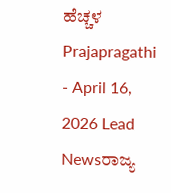ಹೆಚ್ಚಳ Prajapragathi - April 16, 2026 Lead Newsರಾಜ್ಯ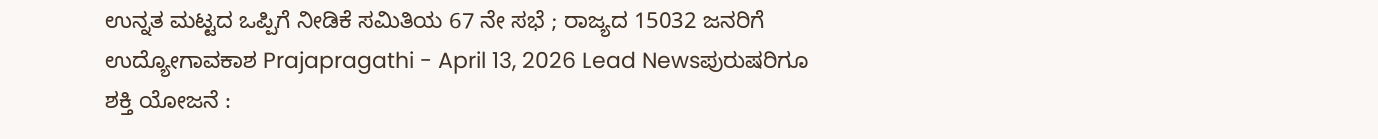ಉನ್ನತ ಮಟ್ಟದ ಒಪ್ಪಿಗೆ ನೀಡಿಕೆ ಸಮಿತಿಯ 67 ನೇ ಸಭೆ ; ರಾಜ್ಯದ 15032 ಜನರಿಗೆ ಉದ್ಯೋಗಾವಕಾಶ Prajapragathi - April 13, 2026 Lead Newsಪುರುಷರಿಗೂ ಶಕ್ತಿ ಯೋಜನೆ :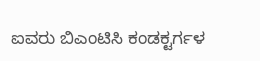ಐವರು ಬಿಎಂಟಿಸಿ ಕಂಡಕ್ಟರ್ಗಳ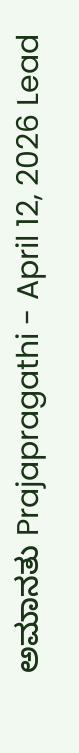ಅಮಾನತು Prajapragathi - April 12, 2026 Lead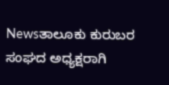Newsತಾಲೂಕು ಕುರುಬರ ಸಂಘದ ಅಧ್ಯಕ್ಷರಾಗಿ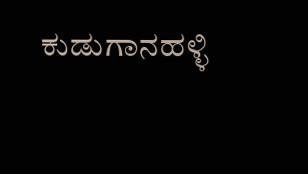ಕುಡುಗಾನಹಳ್ಳಿ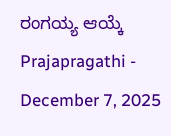ರಂಗಯ್ಯ ಆಯ್ಕೆ Prajapragathi - December 7, 2025